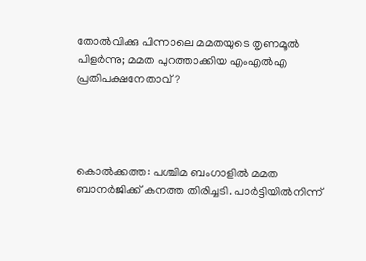തോല്‍വിക്കു പിന്നാലെ മമതയുടെ തൃണമൂല്‍ പിളര്‍ന്നു; മമത പുറത്താക്കിയ എംഎല്‍എ പ്രതിപക്ഷനേതാവ്?




കൊല്‍ക്കത്ത: പശ്ചിമ ബംഗാളില്‍ മമത ബാനര്‍ജിക്ക് കനത്ത തിരിച്ചടി. പാര്‍ട്ടിയില്‍നിന്ന്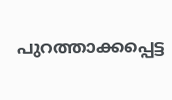പുറത്താക്കപ്പെട്ട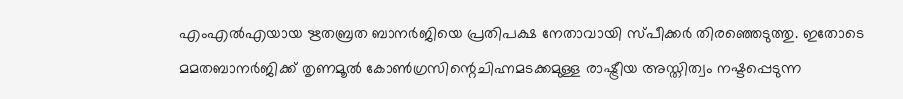എംഎല്‍എയായ ഋതബ്രത ബാനര്‍ജിയെ പ്രതിപക്ഷ നേതാവായി സ്പീക്കര്‍ തിരഞ്ഞെടുത്തു. ഇതോടെ മമതബാനര്‍ജിക്ക് തൃണമൂല്‍ കോണ്‍ഗ്രസിന്റെചിഹ്നമടക്കമുള്ള രാഷ്ട്രീയ അസ്തിത്വം നഷ്ടപ്പെടുന്ന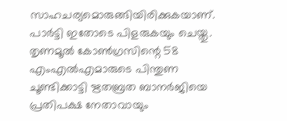സാഹചര്യമൊരുങ്ങിയിരിക്കുകയാണ്. പാര്‍ട്ടി ഇതോടെ പിളരുകയും ചെയ്തു.
തൃണമൂല്‍ കോണ്‍ഗ്രസിന്റെ 58 എംഎല്‍എമാരുടെ പിന്തുണ ചൂണ്ടിക്കാട്ടി ഋതബ്രത ബാനര്‍ജിയെ പ്രതിപക്ഷ നേതാവായും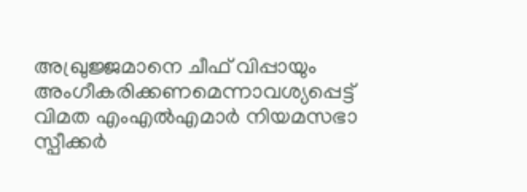അഖ്രുജ്ജമാനെ ചീഫ് വിപ്പായും അംഗീകരിക്കണമെന്നാവശ്യപ്പെട്ട്  വിമത എംഎല്‍എമാര്‍ നിയമസഭാ സ്പീക്കര്‍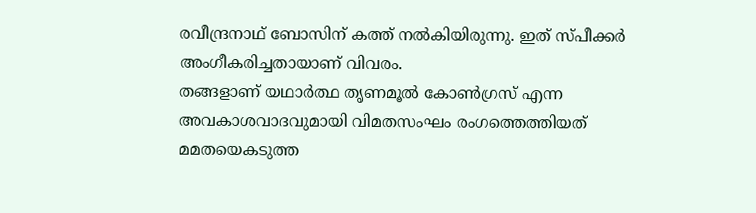രവീന്ദ്രനാഥ് ബോസിന് കത്ത് നല്‍കിയിരുന്നു. ഇത് സ്പീക്കര്‍ അംഗീകരിച്ചതായാണ് വിവരം.
തങ്ങളാണ് യഥാര്‍ത്ഥ തൃണമൂല്‍ കോണ്‍ഗ്രസ് എന്ന അവകാശവാദവുമായി വിമതസംഘം രംഗത്തെത്തിയത് മമതയെകടുത്ത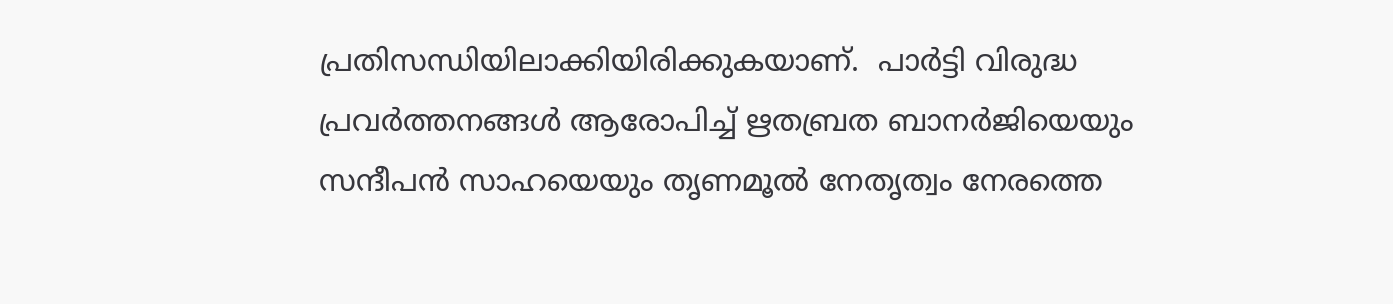പ്രതിസന്ധിയിലാക്കിയിരിക്കുകയാണ്.  പാര്‍ട്ടി വിരുദ്ധ പ്രവര്‍ത്തനങ്ങള്‍ ആരോപിച്ച് ഋതബ്രത ബാനര്‍ജിയെയും സന്ദീപന്‍ സാഹയെയും തൃണമൂല്‍ നേതൃത്വം നേരത്തെ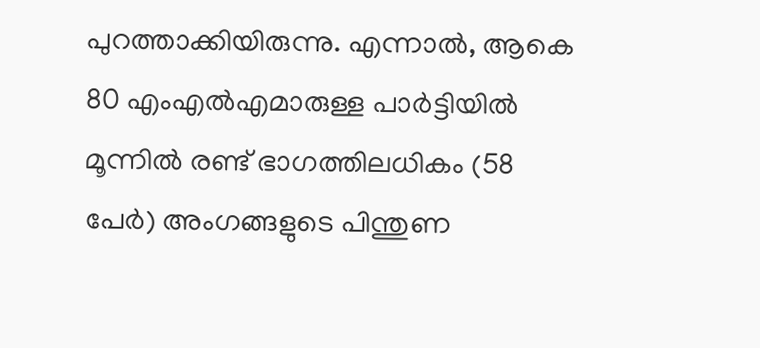പുറത്താക്കിയിരുന്നു. എന്നാല്‍, ആകെ 80 എംഎല്‍എമാരുള്ള പാര്‍ട്ടിയില്‍ മൂന്നില്‍ രണ്ട് ഭാഗത്തിലധികം (58 പേര്‍) അംഗങ്ങളുടെ പിന്തുണ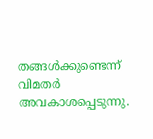തങ്ങള്‍ക്കുണ്ടെന്ന് വിമതര്‍ അവകാശപ്പെടുന്നു.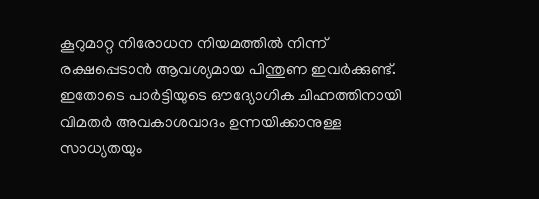കൂറുമാറ്റ നിരോധന നിയമത്തില്‍ നിന്ന്
രക്ഷപ്പെടാന്‍ ആവശ്യമായ പിന്തുണ ഇവര്‍ക്കുണ്ട്. ഇതോടെ പാര്‍ട്ടിയുടെ ഔദ്യോഗിക ചിഹ്നത്തിനായി വിമതര്‍ അവകാശവാദം ഉന്നയിക്കാനുള്ള സാധ്യതയും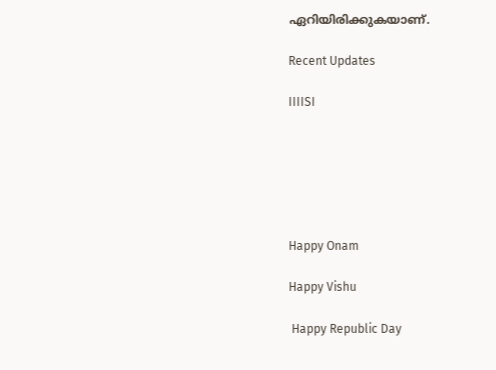ഏറിയിരിക്കുകയാണ്.

Recent Updates

IIIISI






Happy Onam

Happy Vishu

 Happy Republic Day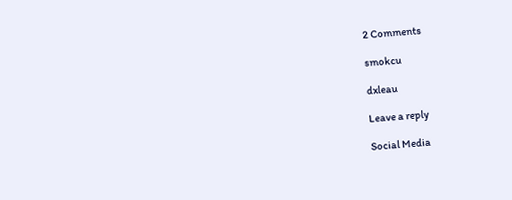2 Comments

smokcu

dxleau

Leave a reply

Social Media